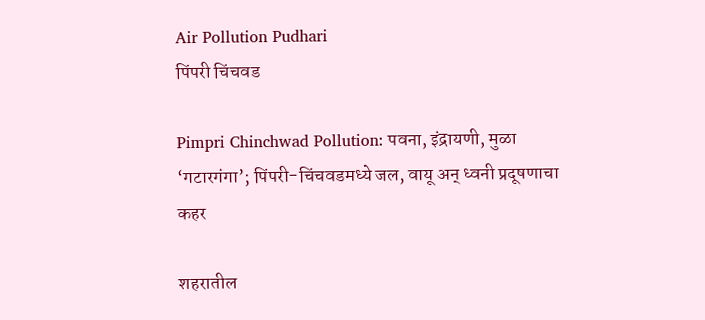Air Pollution Pudhari
पिंपरी चिंचवड

Pimpri Chinchwad Pollution: पवना, इंद्रायणी, मुळा ‘गटारगंगा’; पिंपरी-चिंचवडमध्ये जल, वायू अन् ध्वनी प्रदूषणाचा कहर

शहरातील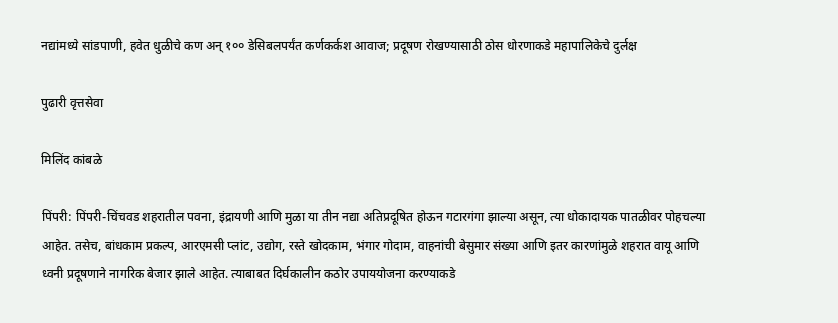नद्यांमध्ये सांडपाणी, हवेत धुळीचे कण अन् १०० डेसिबलपर्यंत कर्णकर्कश आवाज; प्रदूषण रोखण्यासाठी ठोस धोरणाकडे महापालिकेचे दुर्लक्ष

पुढारी वृत्तसेवा

मिलिंद कांबळे

पिंपरी: पिंपरी-चिंचवड शहरातील पवना, इंद्रायणी आणि मुळा या तीन नद्या अतिप्रदूषित होऊन गटारगंगा झाल्या असून, त्या धोकादायक पातळीवर पोहचल्या आहेत. तसेच, बांधकाम प्रकल्प, आरएमसी प्लांट, उद्योग, रस्ते खोदकाम, भंगार गोदाम, वाहनांची बेसुमार संख्या आणि इतर कारणांमुळे शहरात वायू आणि ध्वनी प्रदूषणाने नागरिक बेजार झाले आहेत. त्याबाबत दिर्घकालीन कठोर उपाययोजना करण्याकडे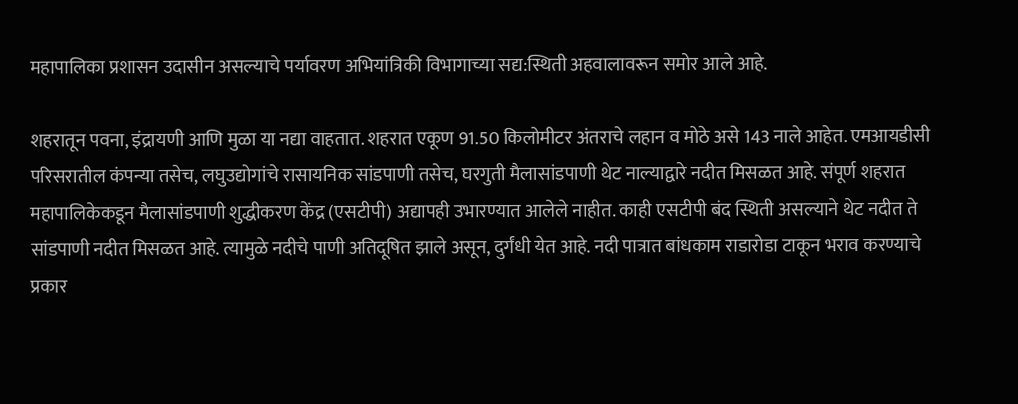महापालिका प्रशासन उदासीन असल्याचे पर्यावरण अभियांत्रिकी विभागाच्या सद्य:स्थिती अहवालावरून समोर आले आहे.

शहरातून पवना, इंद्रायणी आणि मुळा या नद्या वाहतात. शहरात एकूण 91.50 किलोमीटर अंतराचे लहान व मोठे असे 143 नाले आहेत. एमआयडीसी परिसरातील कंपन्या तसेच, लघुउद्योगांचे रासायनिक सांडपाणी तसेच, घरगुती मैलासांडपाणी थेट नाल्याद्वारे नदीत मिसळत आहे. संपूर्ण शहरात महापालिकेकडून मैलासांडपाणी शुद्धीकरण केंद्र (एसटीपी) अद्यापही उभारण्यात आलेले नाहीत. काही एसटीपी बंद स्थिती असल्याने थेट नदीत ते सांडपाणी नदीत मिसळत आहे. त्यामुळे नदीचे पाणी अतिदूषित झाले असून, दुर्गंधी येत आहे. नदी पात्रात बांधकाम राडारोडा टाकून भराव करण्याचे प्रकार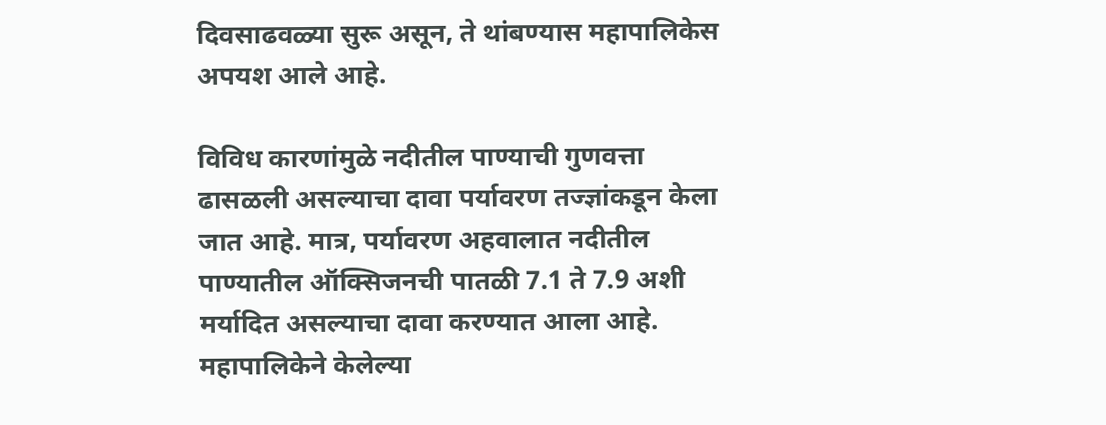दिवसाढवळ्या सुरू असून, ते थांबण्यास महापालिकेस अपयश आले आहे.

विविध कारणांमुळे नदीतील पाण्याची गुणवत्ता ढासळली असल्याचा दावा पर्यावरण तज्ज्ञांकडून केला जात आहे. मात्र, पर्यावरण अहवालात नदीतील पाण्यातील ऑक्सिजनची पातळी 7.1 ते 7.9 अशी मर्यादित असल्याचा दावा करण्यात आला आहे. महापालिकेने केलेल्या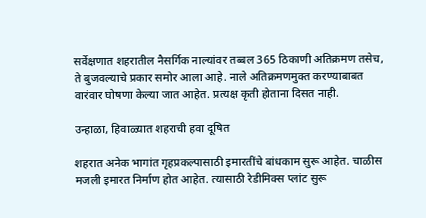सर्वेक्षणात शहरातील नैसर्गिक नाल्यांवर तब्बल 365 ठिकाणी अतिक्रमण तसेच, ते बुजवल्याचे प्रकार समोर आला आहे. नाले अतिक्रमणमुक्त करण्याबाबत वारंवार घोषणा केल्या जात आहेत. प्रत्यक्ष कृती होताना दिसत नाही.

उन्हाळा, हिवाळ्यात शहराची हवा दूषित

शहरात अनेक भागांत गृहप्रकल्पासाठी इमारतींचे बांधकाम सुरू आहेत. चाळीस मजली इमारत निर्माण होत आहेत. त्यासाठी रेडीमिक्स प्लांट सुरू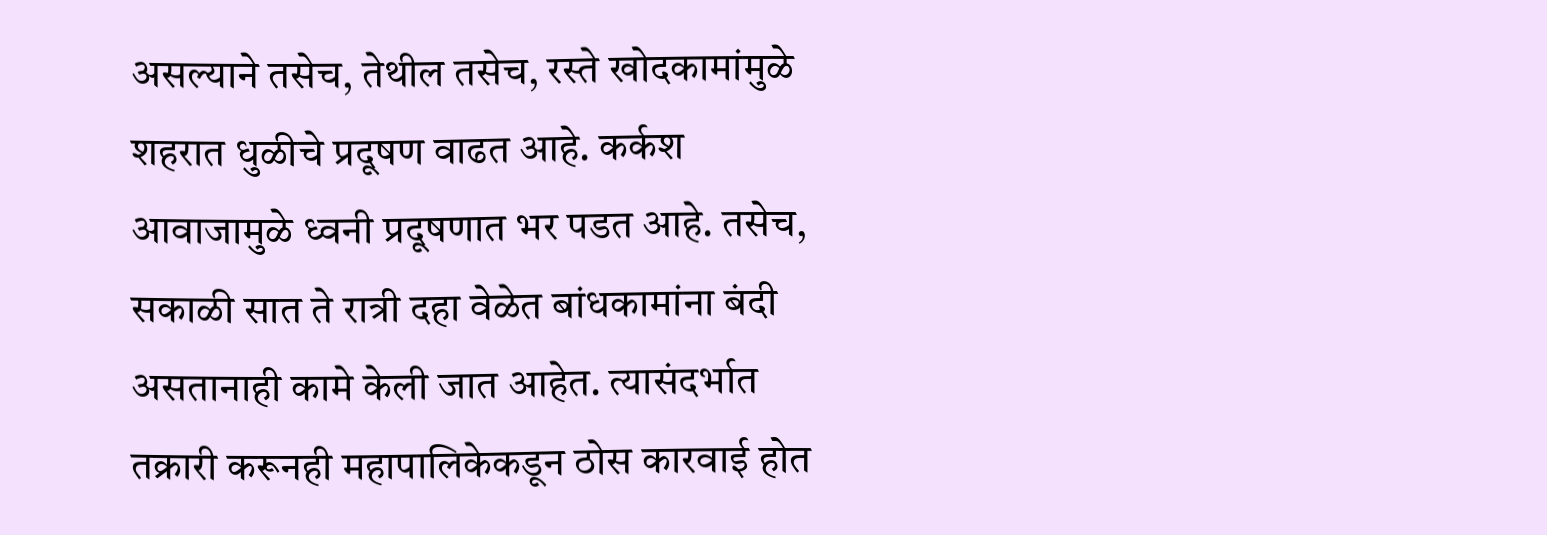असल्याने तसेच, तेथील तसेच, रस्ते खोदकामांमुळे शहरात धुळीचे प्रदूषण वाढत आहे. कर्कश आवाजामुळे ध्वनी प्रदूषणात भर पडत आहे. तसेच, सकाळी सात ते रात्री दहा वेळेत बांधकामांना बंदी असतानाही कामे केली जात आहेत. त्यासंदर्भात तक्रारी करूनही महापालिकेकडून ठोस कारवाई होत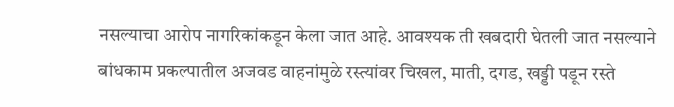नसल्याचा आरोप नागरिकांकडून केला जात आहे. आवश्यक ती खबदारी घेतली जात नसल्याने बांधकाम प्रकल्पातील अजवड वाहनांमुळे रस्त्यांवर चिखल, माती, दगड, खड्डी पडून रस्ते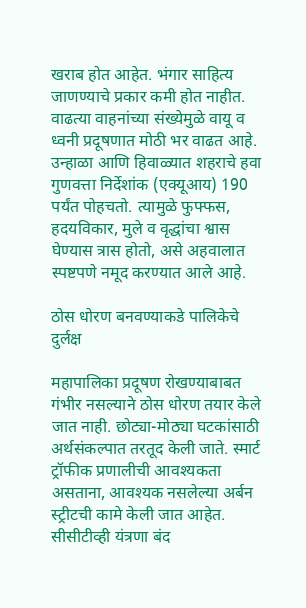खराब होत आहेत. भंगार साहित्य जाणण्याचे प्रकार कमी होत नाहीत. वाढत्या वाहनांच्या संख्येमुळे वायू व ध्वनी प्रदूषणात मोठी भर वाढत आहे. उन्हाळा आणि हिवाळ्यात शहराचे हवा गुणवत्ता निर्देशांक (एक्यूआय) 190 पर्यंत पोहचतो. त्यामुळे फुफ्फस, हदयविकार, मुले व वृद्धांचा श्वास घेण्यास त्रास होतो, असे अहवालात स्पष्टपणे नमूद करण्यात आले आहे.

ठोस धोरण बनवण्याकडे पालिकेचे दुर्लक्ष

महापालिका प्रदूषण रोखण्याबाबत गंभीर नसल्याने ठोस धोरण तयार केले जात नाही. छोट्या-मोठ्या घटकांसाठी अर्थसंकल्पात तरतूद केली जाते. स्मार्ट ट्रॉफीक प्रणालीची आवश्यकता असताना, आवश्यक नसलेल्या अर्बन स्ट्रीटची कामे केली जात आहेत. सीसीटीव्ही यंत्रणा बंद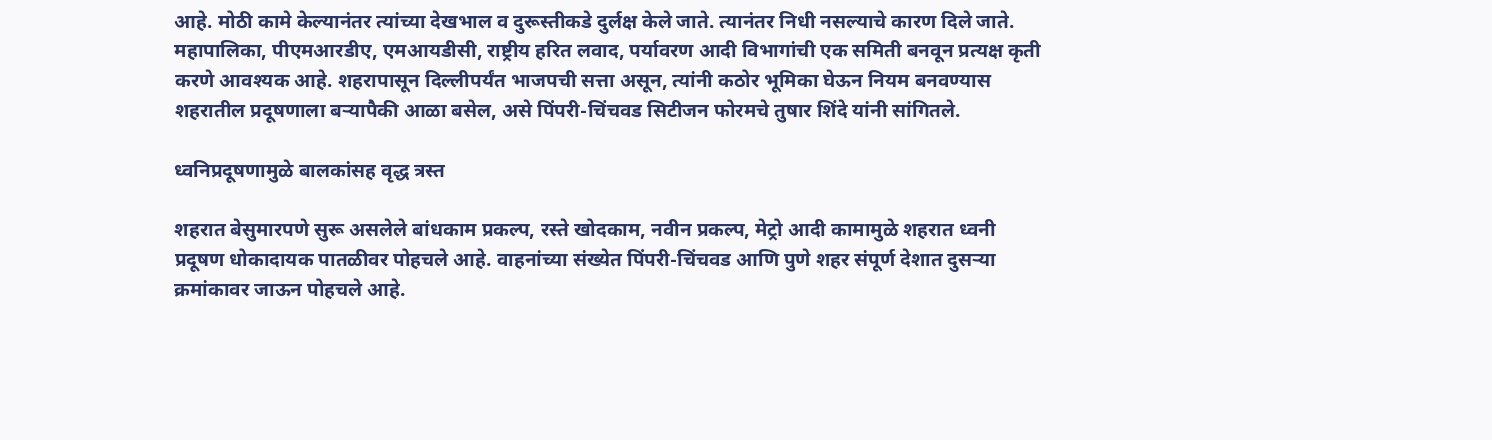आहे. मोठी कामे केल्यानंतर त्यांच्या देखभाल व दुरूस्तीकडे दुर्लक्ष केले जाते. त्यानंतर निधी नसल्याचे कारण दिले जाते. महापालिका, पीएमआरडीए, एमआयडीसी, राष्ट्रीय हरित लवाद, पर्यावरण आदी विभागांची एक समिती बनवून प्रत्यक्ष कृती करणे आवश्यक आहे. शहरापासून दिल्लीपर्यंत भाजपची सत्ता असून, त्यांनी कठोर भूमिका घेऊन नियम बनवण्यास शहरातील प्रदूषणाला बर्‍यापैकी आळा बसेल, असे पिंपरी-चिंचवड सिटीजन फोरमचे तुषार शिंदे यांनी सांगितले.

ध्वनिप्रदूषणामुळे बालकांसह वृद्ध त्रस्त

शहरात बेसुमारपणे सुरू असलेले बांधकाम प्रकल्प, रस्ते खोदकाम, नवीन प्रकल्प, मेट्रो आदी कामामुळे शहरात ध्वनी प्रदूषण धोकादायक पातळीवर पोहचले आहे. वाहनांच्या संख्येत पिंपरी-चिंचवड आणि पुणे शहर संपूर्ण देशात दुसर्‍या क्रमांकावर जाऊन पोहचले आहे.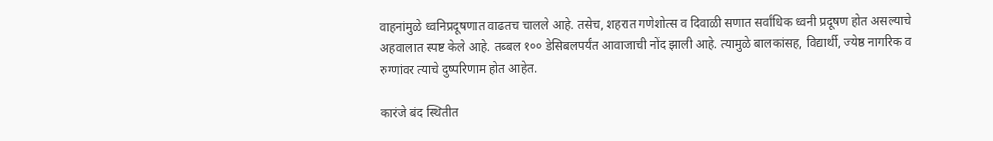वाहनांमुळे ध्वनिप्रदूषणात वाढतच चालले आहे. तसेच, शहरात गणेशोत्स व दिवाळी सणात सर्वांधिक ध्वनी प्रदूषण होत असल्याचे अहवालात स्पष्ट केले आहे. तब्बल १०० डेसिबलपर्यंत आवाजाची नोंद झाली आहे. त्यामुळे बालकांसह, विद्यार्थी, ज्येष्ठ नागरिक व रुग्णांवर त्याचे दुष्परिणाम होत आहेत.

कारंजे बंद स्थितीत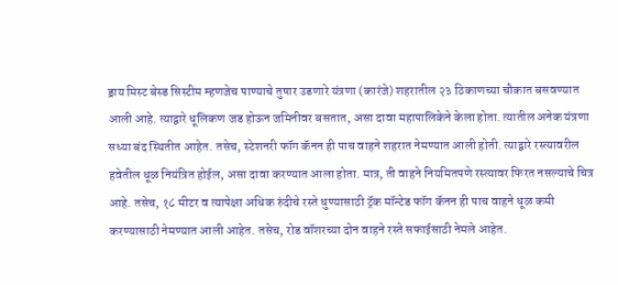ड्राय मिस्ट बेस्ड सिस्टीम म्हणजेच पाण्याचे तुषार उडणारे यंत्रणा (कारंजे) शहरातील २३ ठिकाणच्या चौकात बसवण्यात आली आहे. त्याद्वारे धूलिकण जड होऊन जमिनीवर बसतात, असा दावा महापालिकेने केला होता. त्यातील अनेक यंत्रणा सध्या बंद स्थितीत आहेत. तसेच, स्टेशनरी फॉग कॅनन ही पाच वाहने शहरात नेमण्यात आली होती. त्याद्वारे रस्त्यावरील हवेतील धूळ नियंत्रित होईल, असा दावा करण्यात आला होता. मात्र, ती वाहने नियमितपणे रस्त्यावर फिरत नसल्याचे चित्र आहे. तसेच, १८ मीटर व त्यापेक्षा अधिक रुंदीचे रस्ते धुण्यासाठी ट्रॅक मॉन्टेड फॉग कॅनन ही पाच वाहने धूळ कमी करण्यासाठी नेमण्यात आली आहेत. तसेच, रोड वॉशरच्या दोन वाहने रस्ते सफाईसाठी नेमले आहेत.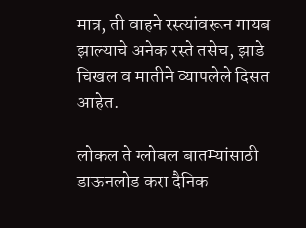मात्र, ती वाहने रस्त्यांवरून गायब झाल्याचे अनेक रस्ते तसेच, झाडे चिखल व मातीने व्यापलेले दिसत आहेत.

लोकल ते ग्लोबल बातम्यांसाठी डाऊनलोड करा दैनिक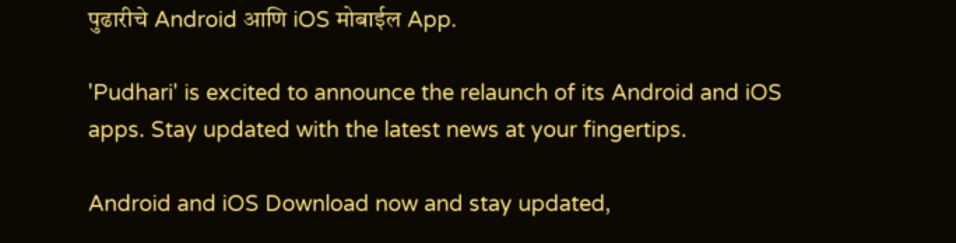पुढारीचे Android आणि iOS मोबाईल App.

'Pudhari' is excited to announce the relaunch of its Android and iOS apps. Stay updated with the latest news at your fingertips.

Android and iOS Download now and stay updated,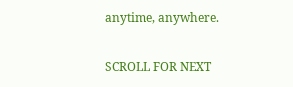anytime, anywhere.

SCROLL FOR NEXT